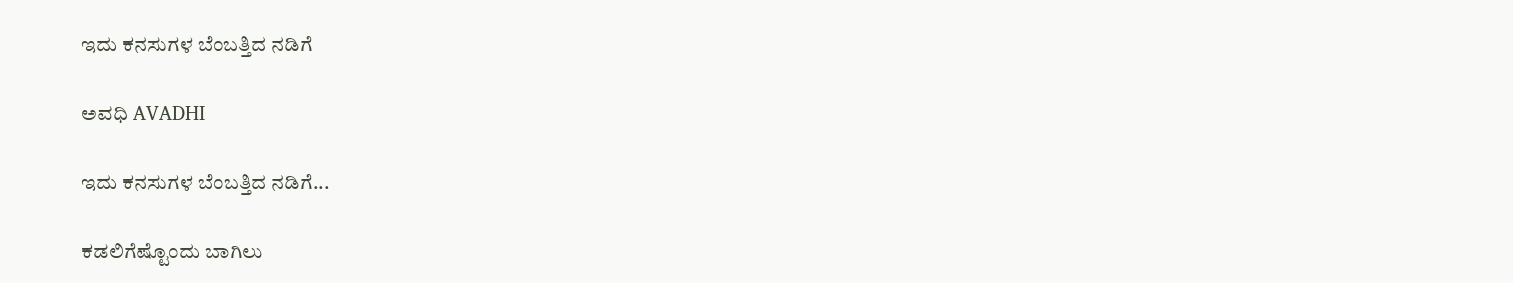ಇದು ಕನಸುಗಳ ಬೆಂಬತ್ತಿದ ನಡಿಗೆ‍

ಅವಧಿ AVADHI

ಇದು ಕನಸುಗಳ ಬೆಂಬತ್ತಿದ ನಡಿಗೆ...

ಕಡಲಿಗೆಷ್ಟೊಂದು ಬಾಗಿಲು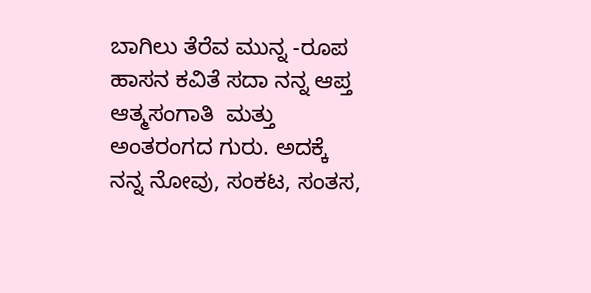ಬಾಗಿಲು ತೆರೆವ ಮುನ್ನ -ರೂಪ ಹಾಸನ ಕವಿತೆ ಸದಾ ನನ್ನ ಆಪ್ತ  ಆತ್ಮಸಂಗಾತಿ  ಮತ್ತು ಅಂತರಂಗದ ಗುರು. ಅದಕ್ಕೆ ನನ್ನ ನೋವು, ಸಂಕಟ, ಸಂತಸ,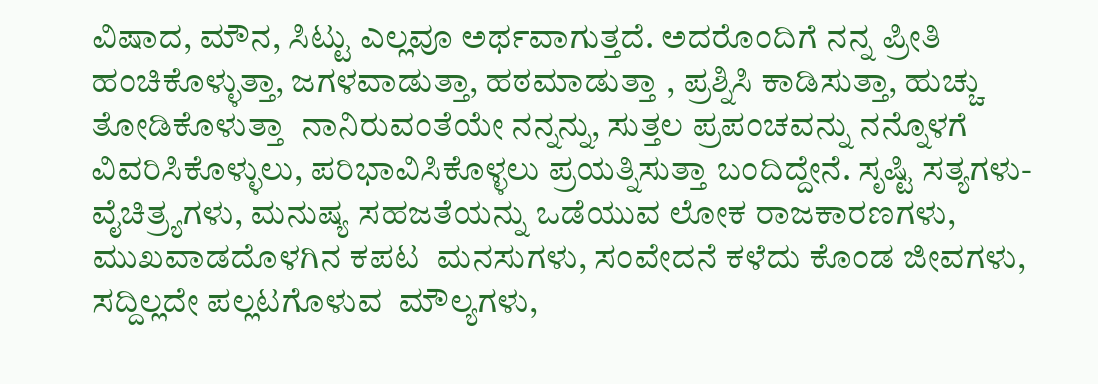ವಿಷಾದ, ಮೌನ, ಸಿಟ್ಟು ಎಲ್ಲವೂ ಅರ್ಥವಾಗುತ್ತದೆ. ಅದರೊಂದಿಗೆ ನನ್ನ ಪ್ರೀತಿ ಹಂಚಿಕೊಳ್ಳುತ್ತಾ, ಜಗಳವಾಡುತ್ತಾ, ಹಠಮಾಡುತ್ತಾ , ಪ್ರಶ್ನಿಸಿ ಕಾಡಿಸುತ್ತಾ, ಹುಚ್ಚು ತೋಡಿಕೊಳುತ್ತಾ  ನಾನಿರುವಂತೆಯೇ ನನ್ನನ್ನು, ಸುತ್ತಲ ಪ್ರಪಂಚವನ್ನು ನನ್ನೊಳಗೆ ವಿವರಿಸಿಕೊಳ್ಳುಲು, ಪರಿಭಾವಿಸಿಕೊಳ್ಳಲು ಪ್ರಯತ್ನಿಸುತ್ತಾ ಬಂದಿದ್ದೇನೆ. ಸೃಷ್ಟಿ ಸತ್ಯಗಳು- ವೈಚಿತ್ರ್ಯಗಳು, ಮನುಷ್ಯ ಸಹಜತೆಯನ್ನು ಒಡೆಯುವ ಲೋಕ ರಾಜಕಾರಣಗಳು, ಮುಖವಾಡದೊಳಗಿನ ಕಪಟ  ಮನಸುಗಳು, ಸಂವೇದನೆ ಕಳೆದು ಕೊಂಡ ಜೀವಗಳು, ಸದ್ದಿಲ್ಲದೇ ಪಲ್ಲಟಗೊಳುವ  ಮೌಲ್ಯಗಳು,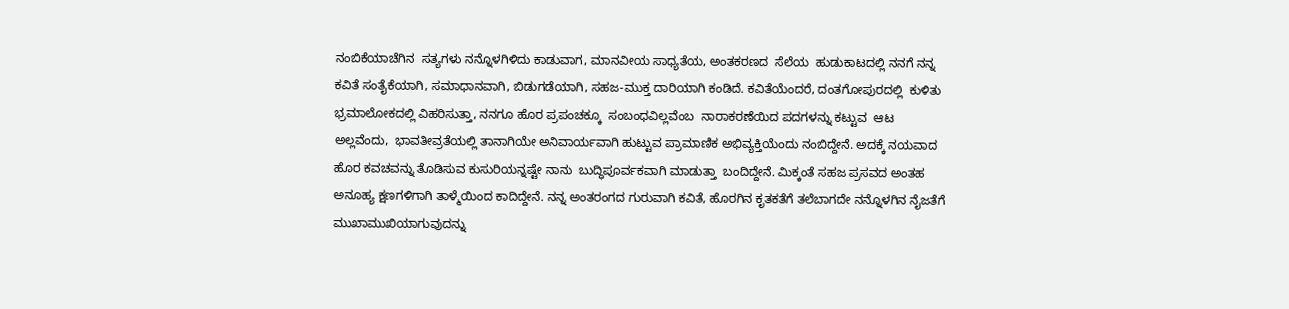ನಂಬಿಕೆಯಾಚೆಗಿನ  ಸತ್ಯಗಳು ನನ್ನೊಳಗಿಳಿದು ಕಾಡುವಾಗ, ಮಾನವೀಯ ಸಾಧ್ಯತೆಯ, ಅಂತಕರಣದ  ಸೆಲೆಯ  ಹುಡುಕಾಟದಲ್ಲಿ ನನಗೆ ನನ್ನ ಕವಿತೆ ಸಂತೈಕೆಯಾಗಿ, ಸಮಾಧಾನವಾಗಿ, ಬಿಡುಗಡೆಯಾಗಿ, ಸಹಜ-ಮುಕ್ತ ದಾರಿಯಾಗಿ ಕಂಡಿದೆ. ಕವಿತೆಯೆಂದರೆ, ದಂತಗೋಪುರದಲ್ಲಿ  ಕುಳಿತು  ಭ್ರಮಾಲೋಕದಲ್ಲಿ ವಿಹರಿಸುತ್ತಾ, ನನಗೂ ಹೊರ ಪ್ರಪಂಚಕ್ಕೂ  ಸಂಬಂಧವಿಲ್ಲವೆಂಬ  ನಾರಾಕರಣೆಯಿದ ಪದಗಳನ್ನು ಕಟ್ಟುವ  ಆಟ ಅಲ್ಲವೆಂದು,  ಭಾವತೀವ್ರತೆಯಲ್ಲಿ ತಾನಾಗಿಯೇ ಅನಿವಾರ್ಯವಾಗಿ ಹುಟ್ಟುವ ಪ್ರಾಮಾಣಿಕ ಅಭಿವ್ಯಕ್ತಿಯೆಂದು ನಂಬಿದ್ದೇನೆ. ಅದಕ್ಕೆ ನಯವಾದ ಹೊರ ಕವಚವನ್ನು ತೊಡಿಸುವ ಕುಸುರಿಯನ್ನಷ್ಟೇ ನಾನು  ಬುದ್ಧಿಪೂರ್ವಕವಾಗಿ ಮಾಡುತ್ತಾ  ಬಂದಿದ್ದೇನೆ. ಮಿಕ್ಕಂತೆ ಸಹಜ ಪ್ರಸವದ ಅಂತಹ ಅನೂಹ್ಯ ಕ್ಷಣಗಳಿಗಾಗಿ ತಾಳ್ಮೆಯಿಂದ ಕಾದಿದ್ದೇನೆ. ನನ್ನ ಅಂತರಂಗದ ಗುರುವಾಗಿ ಕವಿತೆ, ಹೊರಗಿನ ಕೃತಕತೆಗೆ ತಲೆಬಾಗದೇ ನನ್ನೊಳಗಿನ ನೈಜತೆಗೆ ಮುಖಾಮುಖಿಯಾಗುವುದನ್ನು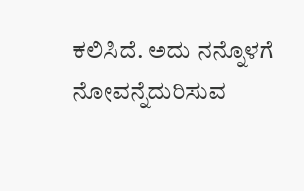ಕಲಿಸಿದೆ. ಅದು ನನ್ನೊಳಗೆ ನೋವನ್ನೆದುರಿಸುವ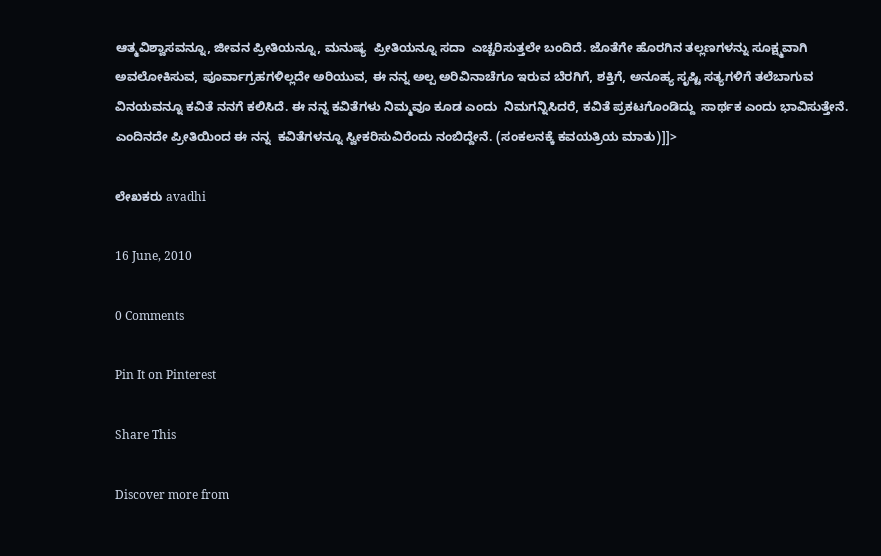ಆತ್ಮವಿಶ್ವಾಸವನ್ನೂ, ಜೀವನ ಪ್ರೀತಿಯನ್ನೂ, ಮನುಷ್ಯ  ಪ್ರೀತಿಯನ್ನೂ ಸದಾ  ಎಚ್ಚರಿಸುತ್ತಲೇ ಬಂದಿದೆ. ಜೊತೆಗೇ ಹೊರಗಿನ ತಲ್ಲಣಗಳನ್ನು ಸೂಕ್ಷ್ಮವಾಗಿ ಅವಲೋಕಿಸುವ, ಪೂರ್ವಾಗ್ರಹಗಳಿಲ್ಲದೇ ಅರಿಯುವ, ಈ ನನ್ನ ಅಲ್ಪ ಅರಿವಿನಾಚೆಗೂ ಇರುವ ಬೆರಗಿಗೆ, ಶಕ್ತಿಗೆ, ಅನೂಹ್ಯ ಸೃಷ್ಟಿ ಸತ್ಯಗಳಿಗೆ ತಲೆಬಾಗುವ ವಿನಯವನ್ನೂ ಕವಿತೆ ನನಗೆ ಕಲಿಸಿದೆ. ಈ ನನ್ನ ಕವಿತೆಗಳು ನಿಮ್ಮವೂ ಕೂಡ ಎಂದು  ನಿಮಗನ್ನಿಸಿದರೆ, ಕವಿತೆ ಪ್ರಕಟಗೊಂಡಿದ್ದು  ಸಾರ್ಥಕ ಎಂದು ಭಾವಿಸುತ್ತೇನೆ. ಎಂದಿನದೇ ಪ್ರೀತಿಯಿಂದ ಈ ನನ್ನ  ಕವಿತೆಗಳನ್ನೂ ಸ್ವೀಕರಿಸುವಿರೆಂದು ನಂಬಿದ್ದೇನೆ. (ಸಂಕಲನಕ್ಕೆ ಕವಯತ್ರಿಯ ಮಾತು)]]>

ಲೇಖಕರು avadhi

16 June, 2010

0 Comments

Pin It on Pinterest

Share This

Discover more from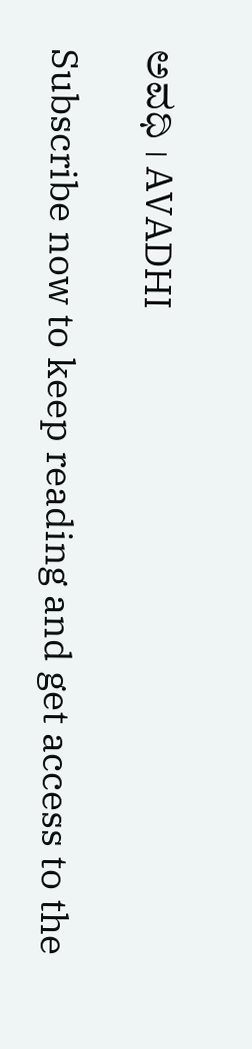ಅವಧಿ । AVADHI

Subscribe now to keep reading and get access to the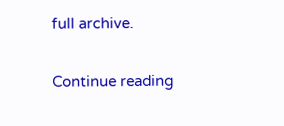full archive.

Continue reading